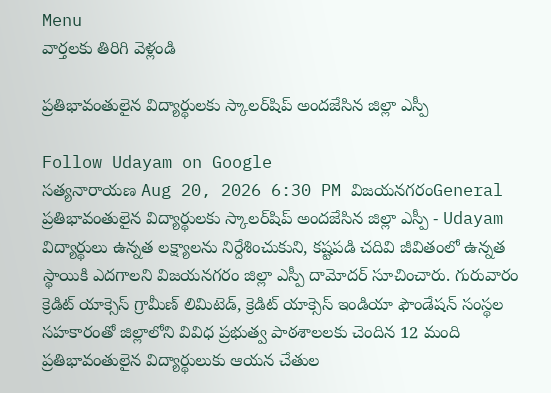Menu
వార్తలకు తిరిగి వెళ్లండి

ప్రతిభావంతులైన విద్యార్థులకు స్కాలర్‌షిప్ అందజేసిన జిల్లా ఎస్పీ

Follow Udayam on Google
సత్యనారాయణ Aug 20, 2026 6:30 PM విజయనగరంGeneral
ప్రతిభావంతులైన విద్యార్థులకు స్కాలర్‌షిప్ అందజేసిన జిల్లా ఎస్పీ - Udayam
విద్యార్థులు ఉన్నత లక్ష్యాలను నిర్దేశించుకుని, కష్టపడి చదివి జీవితంలో ఉన్నత స్థాయికి ఎదగాలని విజయనగరం జిల్లా ఎస్పీ దామోదర్ సూచించారు. గురువారం క్రెడిట్ యాక్సెస్ గ్రామీణ్ లిమిటెడ్, క్రెడిట్ యాక్సెస్ ఇండియా ఫౌండేషన్ సంస్థల సహకారంతో జిల్లాలోని వివిధ ప్రభుత్వ పాఠశాలలకు చెందిన 12 మంది ప్రతిభావంతులైన విద్యార్థులుకు ఆయన చేతుల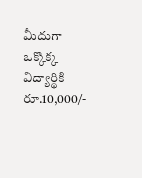మీదుగా ఒక్కొక్క విద్యార్థికి రూ.10,000/-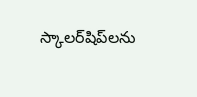స్కాలర్‌షిప్‌లను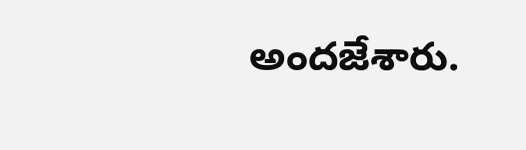అందజేశారు.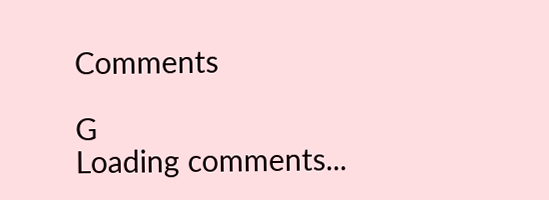Comments

G
Loading comments...